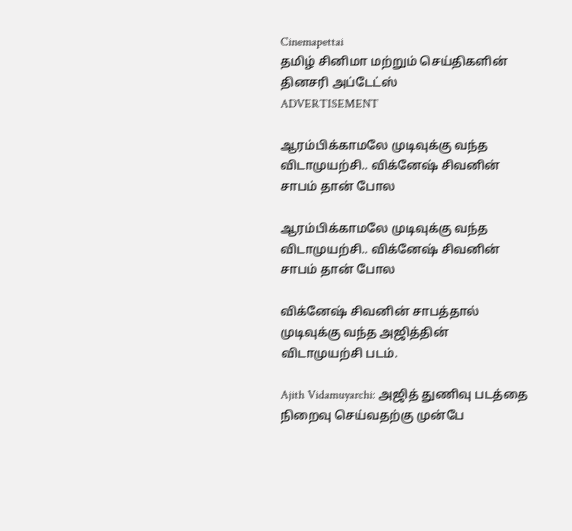Cinemapettai
தமிழ் சினிமா மற்றும் செய்திகளின் தினசரி அப்டேட்ஸ்
ADVERTISEMENT

ஆரம்பிக்காமலே முடிவுக்கு வந்த விடாமுயற்சி.. விக்னேஷ் சிவனின் சாபம் தான் போல

ஆரம்பிக்காமலே முடிவுக்கு வந்த விடாமுயற்சி.. விக்னேஷ் சிவனின் சாபம் தான் போல

விக்னேஷ் சிவனின் சாபத்தால் முடிவுக்கு வந்த அஜித்தின் விடாமுயற்சி படம்.

Ajith Vidamuyarchi: அஜித் துணிவு படத்தை நிறைவு செய்வதற்கு முன்பே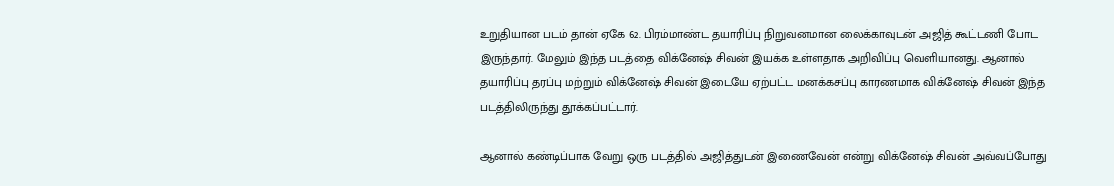உறுதியான படம் தான் ஏகே 62. பிரம்மாண்ட தயாரிப்பு நிறுவனமான லைக்காவுடன் அஜித் கூட்டணி போட இருந்தார். மேலும் இந்த படத்தை விக்னேஷ் சிவன் இயக்க உள்ளதாக அறிவிப்பு வெளியானது. ஆனால் தயாரிப்பு தரப்பு மற்றும் விக்னேஷ் சிவன் இடையே ஏற்பட்ட மனக்கசப்பு காரணமாக விக்னேஷ் சிவன் இந்த படத்திலிருந்து தூக்கப்பட்டார்.

ஆனால் கண்டிப்பாக வேறு ஒரு படத்தில் அஜித்துடன் இணைவேன் என்று விக்னேஷ் சிவன் அவ்வப்போது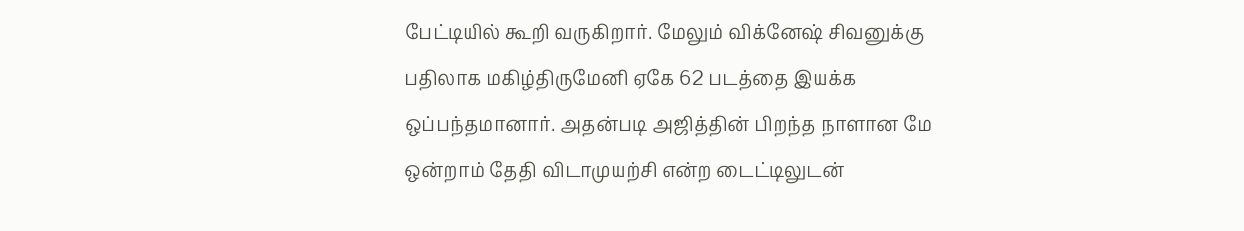பேட்டியில் கூறி வருகிறார். மேலும் விக்னேஷ் சிவனுக்கு பதிலாக மகிழ்திருமேனி ஏகே 62 படத்தை இயக்க ஒப்பந்தமானார். அதன்படி அஜித்தின் பிறந்த நாளான மே ஒன்றாம் தேதி விடாமுயற்சி என்ற டைட்டிலுடன்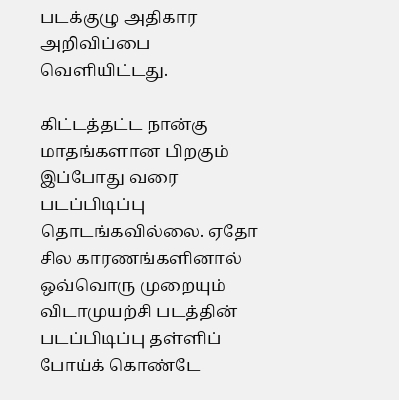படக்குழு அதிகார அறிவிப்பை வெளியிட்டது.

கிட்டத்தட்ட நான்கு மாதங்களான பிறகும் இப்போது வரை படப்பிடிப்பு தொடங்கவில்லை. ஏதோ சில காரணங்களினால் ஒவ்வொரு முறையும் விடாமுயற்சி படத்தின் படப்பிடிப்பு தள்ளிப் போய்க் கொண்டே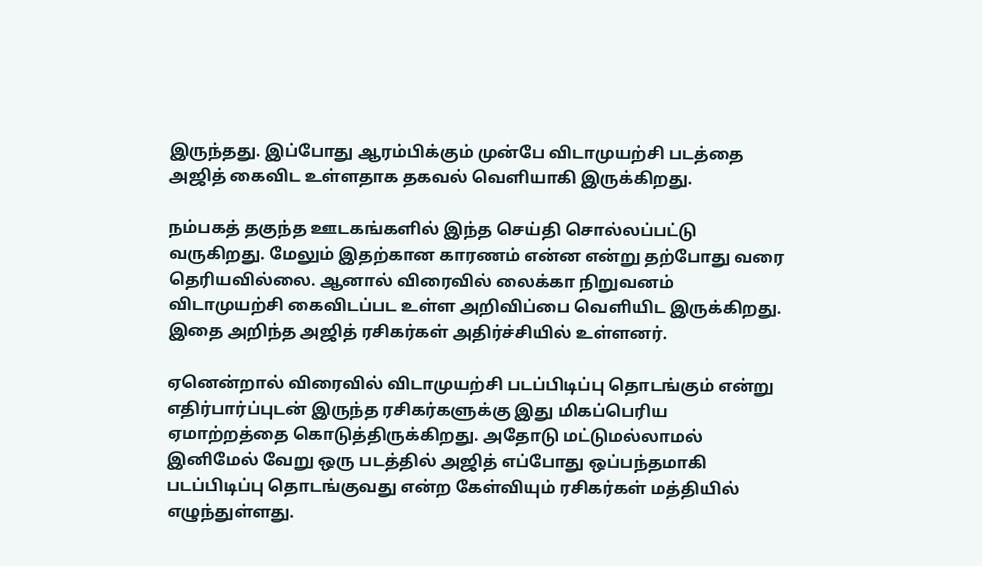இருந்தது. இப்போது ஆரம்பிக்கும் முன்பே விடாமுயற்சி படத்தை அஜித் கைவிட உள்ளதாக தகவல் வெளியாகி இருக்கிறது.

நம்பகத் தகுந்த ஊடகங்களில் இந்த செய்தி சொல்லப்பட்டு வருகிறது. மேலும் இதற்கான காரணம் என்ன என்று தற்போது வரை தெரியவில்லை. ஆனால் விரைவில் லைக்கா நிறுவனம் விடாமுயற்சி கைவிடப்பட உள்ள அறிவிப்பை வெளியிட இருக்கிறது. இதை அறிந்த அஜித் ரசிகர்கள் அதிர்ச்சியில் உள்ளனர்.

ஏனென்றால் விரைவில் விடாமுயற்சி படப்பிடிப்பு தொடங்கும் என்று எதிர்பார்ப்புடன் இருந்த ரசிகர்களுக்கு இது மிகப்பெரிய ஏமாற்றத்தை கொடுத்திருக்கிறது. அதோடு மட்டுமல்லாமல் இனிமேல் வேறு ஒரு படத்தில் அஜித் எப்போது ஒப்பந்தமாகி படப்பிடிப்பு தொடங்குவது என்ற கேள்வியும் ரசிகர்கள் மத்தியில் எழுந்துள்ளது.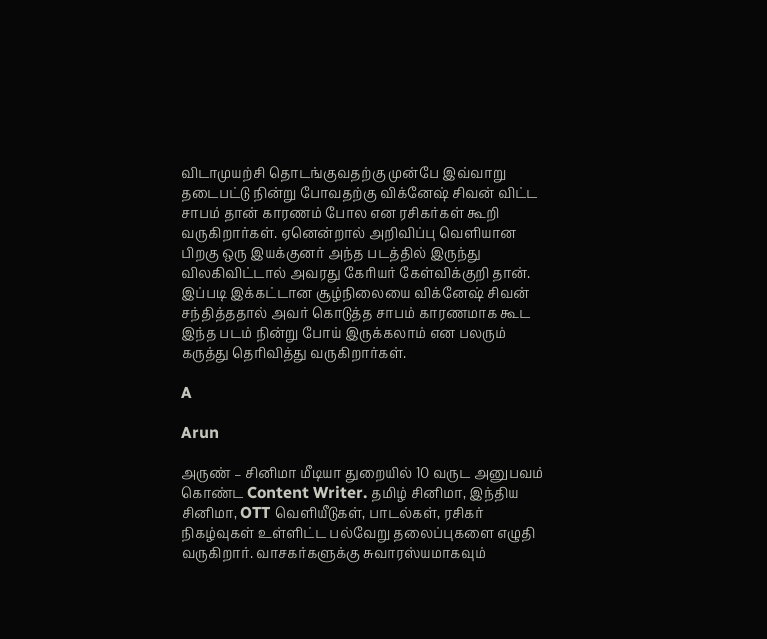விடாமுயற்சி தொடங்குவதற்கு முன்பே இவ்வாறு தடைபட்டு நின்று போவதற்கு விக்னேஷ் சிவன் விட்ட சாபம் தான் காரணம் போல என ரசிகர்கள் கூறி வருகிறார்கள். ஏனென்றால் அறிவிப்பு வெளியான பிறகு ஒரு இயக்குனர் அந்த படத்தில் இருந்து விலகிவிட்டால் அவரது கேரியர் கேள்விக்குறி தான். இப்படி இக்கட்டான சூழ்நிலையை விக்னேஷ் சிவன் சந்தித்ததால் அவர் கொடுத்த சாபம் காரணமாக கூட இந்த படம் நின்று போய் இருக்கலாம் என பலரும் கருத்து தெரிவித்து வருகிறார்கள்.

A

Arun

அருண் – சினிமா மீடியா துறையில் 10 வருட அனுபவம் கொண்ட Content Writer. தமிழ் சினிமா, இந்திய சினிமா, OTT வெளியீடுகள், பாடல்கள், ரசிகர் நிகழ்வுகள் உள்ளிட்ட பல்வேறு தலைப்புகளை எழுதி வருகிறார். வாசகர்களுக்கு சுவாரஸ்யமாகவும்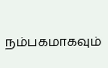நம்பகமாகவும்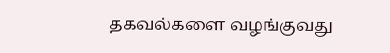தகவல்களை வழங்குவது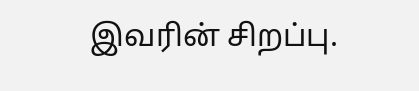இவரின் சிறப்பு.